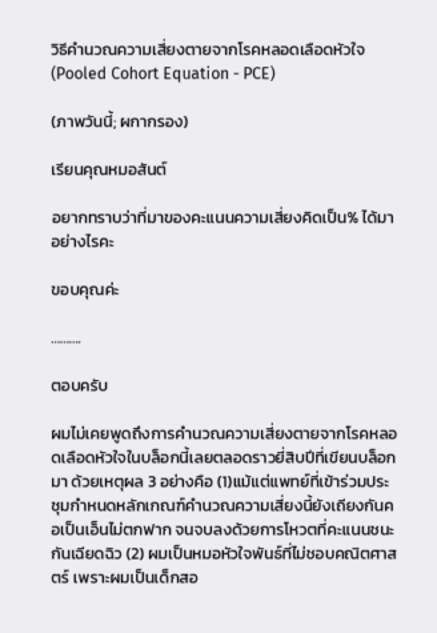วิธีคำนวณความเสี่ยงตายจากโรคหลอดเลือดหัวใจ (Pooled Cohort Equation - PCE)

(ภาพวันนี้; ผกากรอง)

เรียนคุณหมอสันต์

อยากทราบว่าที่มาของคะแนนความเสี่ยงคิดเป็น% ได้มาอย่างไรคะ

ขอบคุณค่ะ

……….

ตอบครับ

ผมไม่เคยพูดถึงการคำนวณความเสี่ยงตายจากโรคหลอดเลือดหัวใจในบล็อกนี้เลยตลอดราวยี่สิบปีที่เขียนบล็อกมา ด้วยเหตุผล 3 อย่างคือ (1)แม้แต่แพทย์ที่เข้าร่วมประชุมกำหนดหลักเกณฑ์คำนวณความเสี่ยงนี้ยังเถียงกันคอเป็นเอ็นไม่ตกฟาก จนจบลงด้วยการโหวตที่คะแนนชนะกันเฉียดฉิว (2) ผมเป็นหมอหัวใจพันธ์ที่ไม่ชอบคณิตศาสตร์ เพราะผมเป็นเด็กสอ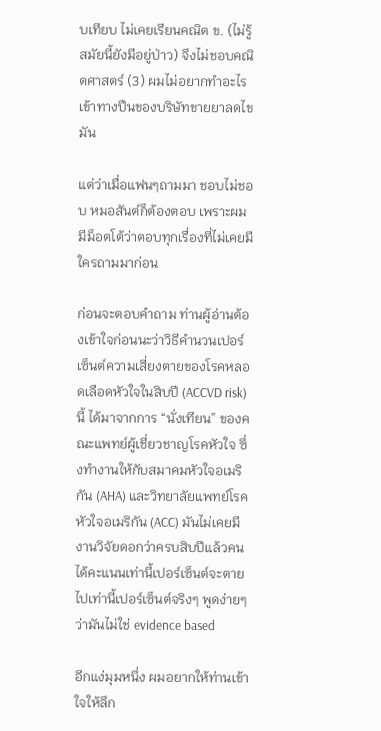บเทียบ ไม่เคยเรียนคณิต ข. (ไม่รู้สมัยนี้ยังมีอยู่ป่าว) จึงไม่ชอบคณิตศาสตร์ (3) ผมไม่อยากทำอะไรเข้าทางปืนของบริษัทขายยาลดไขมัน

แต่ว่าเมื่อแฟนๆถามมา ชอบไม่ชอบ หมอสันต์ก็ต้องตอบ เพราะผมมีม็อตโต้ว่าตอบทุกเรื่องที่ไม่เคยมีใครถามมาก่อน

ก่อนจะตอบคำถาม ท่านผู้อ่านต้องเข้าใจก่อนนะว่าวิธีคำนวนเปอร์เซ็นต์ความเสี่ยงตายของโรคหลอดเลือดหัวใจในสิบปี (ACCVD risk) นี้ ได้มาจากการ “นั่งเทียน” ของคณะแพทย์ผู้เชี่ยวชาญโรคหัวใจ ซึ่งทำงานให้กับสมาคมหัวใจอเมริกัน (AHA) และวิทยาลัยแพทย์โรคหัวใจอเมริกัน (ACC) มันไม่เคยมีงานวิจัยดอกว่าครบสิบปีแล้วคนได้คะแนนเท่านี้เปอร์เซ็นต์จะตายไปเท่านี้เปอร์เซ็นต์จริงๆ พูดง่ายๆว่ามันไม่ใช่ evidence based

อีกแง่มุมหนึ่ง ผมอยากให้ท่านเข้าใจให้ลึก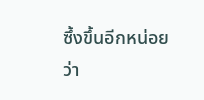ซึ้งขึ้นอีกหน่อยว่า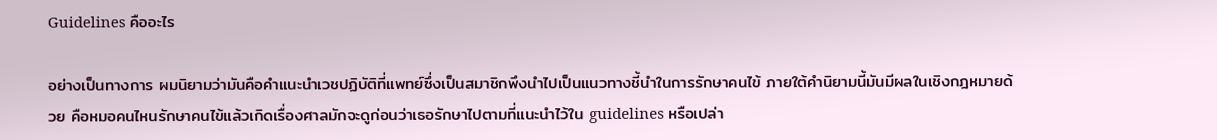Guidelines คืออะไร

อย่างเป็นทางการ ผมนิยามว่ามันคือคำแนะนำเวชปฏิบัติที่แพทย์ซึ่งเป็นสมาชิกพึงนำไปเป็นแนวทางชี้นำในการรักษาคนไข้ ภายใต้คำนิยามนี้มันมีผลในเชิงกฎหมายด้วย คือหมอคนไหนรักษาคนไข้แล้วเกิดเรื่องศาลมักจะดูก่อนว่าเธอรักษาไปตามที่แนะนำไว้ใน guidelines หรือเปล่า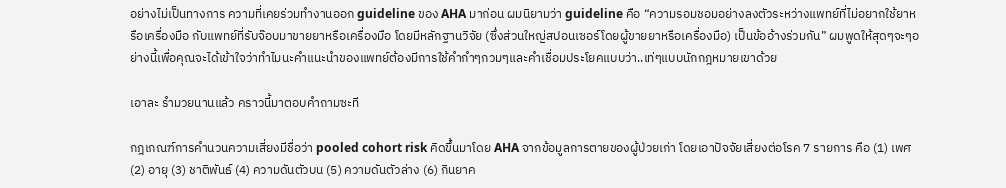อย่างไม่เป็นทางการ ความที่เคยร่วมทำงานออก guideline ของ AHA มาก่อน ผมนิยามว่า guideline คือ “ความรอมชอมอย่างลงตัวระหว่างแพทย์ที่ไม่อยากใช้ยาหรือเครื่องมือ กับแพทย์ที่รับจ๊อบมาขายยาหรือเครื่องมือ โดยมีหลักฐานวิจัย (ซึ่งส่วนใหญ่สปอนเซอร์โดยผู้ขายยาหรือเครื่องมือ) เป็นข้ออ้างร่วมกัน” ผมพูดให้สุดๆจะๆอย่างนี้เพื่อคุณจะได้เข้าใจว่าทำไมนะคำแนะนำของแพทย์ต้องมีการใช้คำกำๆกวมๆและคำเชื่อมประโยคแบบว่า..เท่ๆแบบนักกฎหมายเขาด้วย

เอาละ รำมวยนานแล้ว คราวนี้มาตอบคำถามซะที

กฎเกณฑ์การคำนวนความเสี่ยงมีชื่อว่า pooled cohort risk คิดขึ้นมาโดย AHA จากข้อมูลการตายของผู้ป่วยเก่า โดยเอาปัจจัยเสี่ยงต่อโรค 7 รายการ คือ (1) เพศ (2) อายุ (3) ชาติพันธ์ (4) ความดันตัวบน (5) ความดันตัวล่าง (6) กินยาค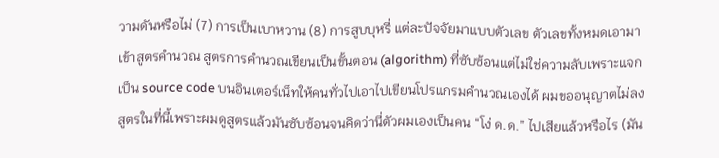วามดันหรือไม่ (7) การเป็นเบาหวาน (8) การสูบบุหรี่ แต่ละปัจจัยมาแบบตัวเลข ตัวเลขทั้งหมดเอามาเข้าสูตรคำนวณ สูตรการคำนวณเขียนเป็นขั้นตอน (algorithm) ที่ซับซ้อนแต่ไม่ใช่ความลับเพราะแจกเป็น source code บนอินเตอร์เน็ทให้คนทั่วไปเอาไปเขียนโปรแกรมคำนวณเองได้ ผมขออนุญาตไม่ลงสูตรในที่นี้เพราะผมดูสูตรแล้วมันซับซ้อนจนคิดว่านี่ตัวผมเองเป็นคน “โง่ ด.ด.” ไปเสียแล้วหรือไร (มัน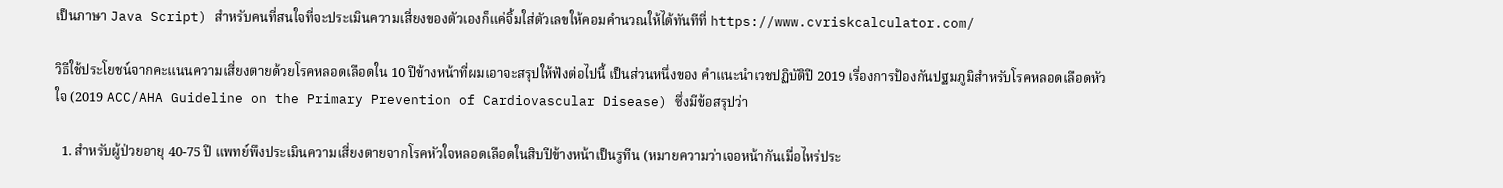เป็นภาษา Java Script) สำหรับคนที่สนใจที่จะประเมินความเสี่ยงของตัวเองก็แค่จิ้มใส่ตัวเลขให้คอมคำนวณให้ได้ทันทีที่ https://www.cvriskcalculator.com/

วิธีใช้ประโยชน์จากคะแนนความเสี่ยงตายด้วยโรคหลอดเลือดใน 10 ปีข้างหน้าที่ผมเอาจะสรุปให้ฟังต่อไปนี้ เป็นส่วนหนึ่งของ คำแนะนำเวชปฏิบัติปี 2019 เรื่องการป้องกันปฐมภูมิสำหรับโรคหลอดเลือดหัวใจ (2019 ACC/AHA Guideline on the Primary Prevention of Cardiovascular Disease) ซึ่งมีข้อสรุปว่า

  1. สำหรับผู้ป่วยอายุ 40-75 ปี แพทย์พึงประเมินความเสี่ยงตายจากโรคหัวใจหลอดเลือดในสิบปีข้างหน้าเป็นรูทีน (หมายความว่าเจอหน้ากันเมื่อไหร่ประ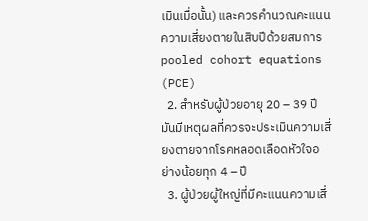เมินเมื่อนั้น) และควรคำนวณคะแนนความเสี่ยงตายในสิบปีด้วยสมการ pooled cohort equations (PCE)
  2. สำหรับผู้ป่วยอายุ 20 – 39 ปี มันมีเหตุผลที่ควรจะประเมินความเสี่ยงตายจากโรคหลอดเลือดหัวใจอย่างน้อยทุก 4 – ปี
  3. ผู้ป่วยผู้ใหญ่ที่มีคะแนนความเสี่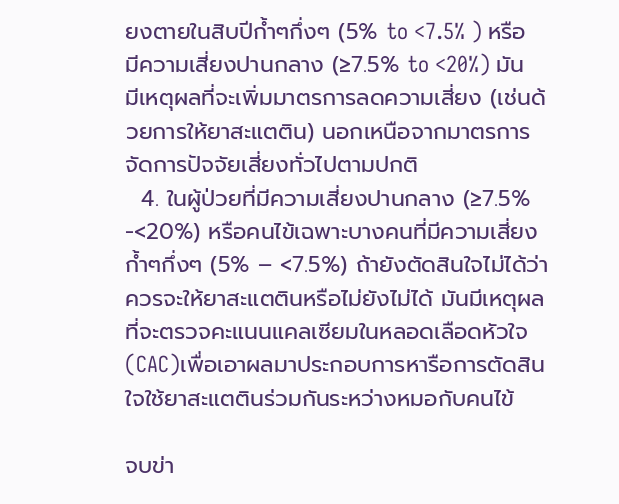ยงตายในสิบปีก้ำๆกึ่งๆ (5% to <7.5% ) หรือมีความเสี่ยงปานกลาง (≥7.5% to <20%) มันมีเหตุผลที่จะเพิ่มมาตรการลดความเสี่ยง (เช่นด้วยการให้ยาสะแตติน) นอกเหนือจากมาตรการจัดการปัจจัยเสี่ยงทั่วไปตามปกติ
  4. ในผู้ป่วยที่มีความเสี่ยงปานกลาง (≥7.5% -<20%) หรือคนไข้เฉพาะบางคนที่มีความเสี่ยงก้ำๆกึ่งๆ (5% – <7.5%) ถ้ายังตัดสินใจไม่ได้ว่าควรจะให้ยาสะแตตินหรือไม่ยังไม่ได้ มันมีเหตุผลที่จะตรวจคะแนนแคลเซียมในหลอดเลือดหัวใจ (CAC)เพื่อเอาผลมาประกอบการหารือการตัดสินใจใช้ยาสะแตตินร่วมกันระหว่างหมอกับคนไข้

จบข่า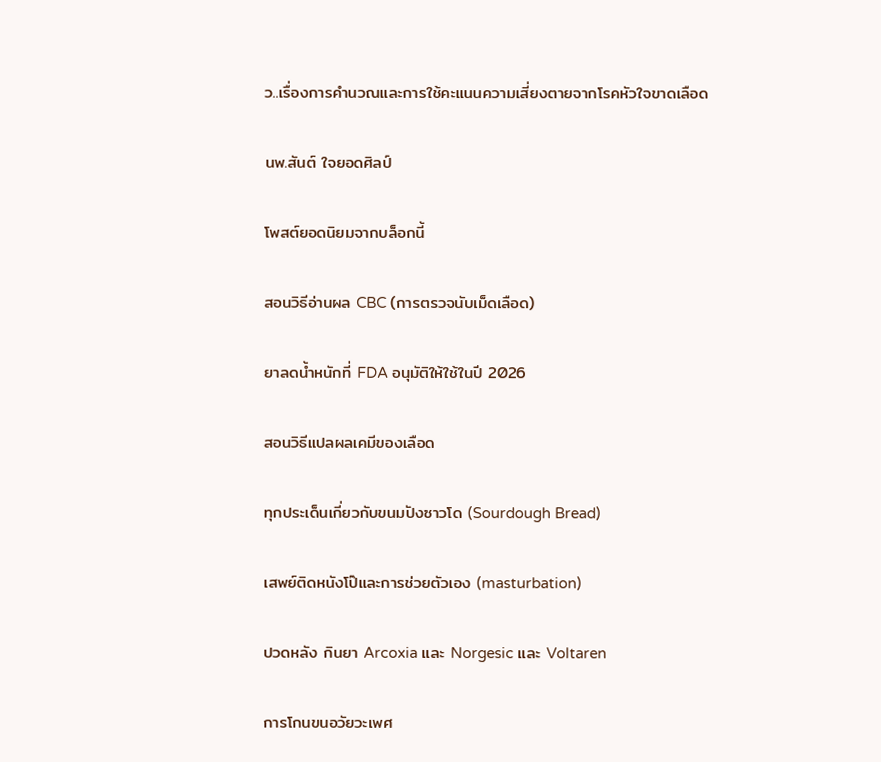ว..เรื่องการคำนวณและการใช้คะแนนความเสี่ยงตายจากโรคหัวใจขาดเลือด

นพ.สันต์ ใจยอดศิลป์

โพสต์ยอดนิยมจากบล็อกนี้

สอนวิธีอ่านผล CBC (การตรวจนับเม็ดเลือด)

ยาลดน้ำหนักที่ FDA อนุมัติให้ใช้ในปี 2026

สอนวิธีแปลผลเคมีของเลือด

ทุกประเด็นเกี่ยวกับขนมปังซาวโด (Sourdough Bread)

เสพย์ติดหนังโป๊และการช่วยตัวเอง (masturbation)

ปวดหลัง กินยา Arcoxia และ Norgesic และ Voltaren

การโกนขนอวัยวะเพศ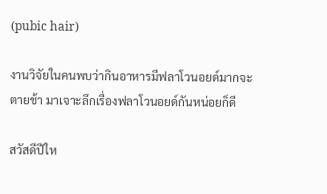(pubic hair)

งานวิจัยในคนพบว่ากินอาหารมีฟลาโวนอยด์มากจะตายช้า มาเจาะลึกเรื่องฟลาโวนอยด์กันหน่อยก็ดี

สวัสดีปีให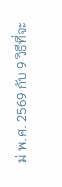ม่ พ.ศ. 2569 กับ 9 วิธีที่จะ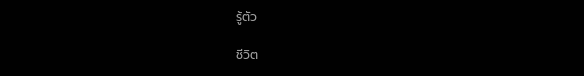รู้ตัว

ชีวิต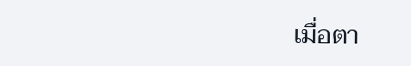เมื่อตา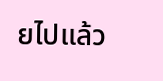ยไปแล้ว